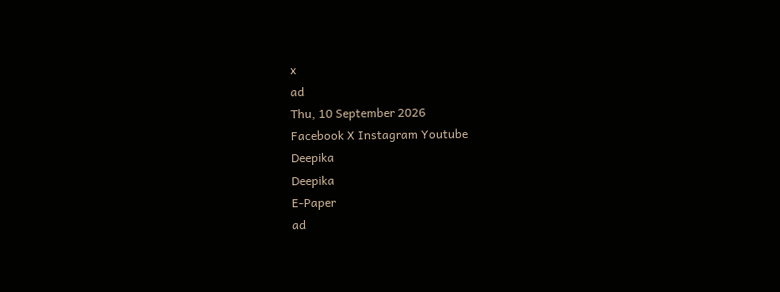x
ad
Thu, 10 September 2026
Facebook X Instagram Youtube
Deepika
Deepika
E-Paper
ad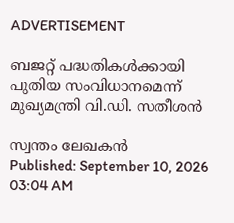ADVERTISEMENT

ബജറ്റ് പദ്ധതികൾക്കായി പുതിയ സംവിധാനമെന്ന് മുഖ്യമന്ത്രി വി.ഡി. സതീശൻ

സ്വന്തം ലേഖകൻ
Published: September 10, 2026 03:04 AM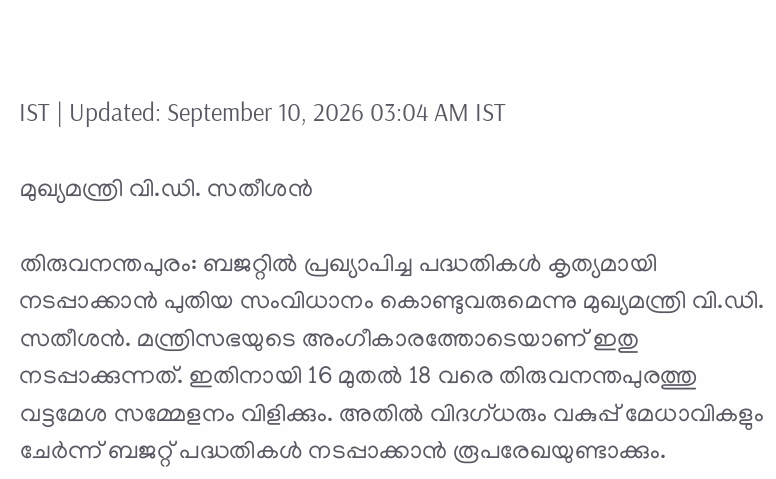IST | Updated: September 10, 2026 03:04 AM IST

മുഖ്യമന്ത്രി വി.ഡി. സതീശൻ

തിരുവനന്തപുരം: ബജറ്റിൽ പ്രഖ്യാപിച്ച പദ്ധതികൾ കൃത്യമായി നടപ്പാക്കാൻ പുതിയ സംവിധാനം കൊണ്ടുവരുമെന്നു മുഖ്യമന്ത്രി വി.ഡി. സതീശൻ. മന്ത്രിസഭയുടെ അംഗീകാരത്തോടെയാണ് ഇതു നടപ്പാക്കുന്നത്. ഇതിനായി 16 മുതൽ 18 വരെ തിരുവനന്തപുരത്തു വട്ടമേശ സമ്മേളനം വിളിക്കും. അതിൽ വിദഗ്ധരും വകുപ്പ് മേധാവികളും ചേർന്ന് ബജറ്റ് പദ്ധതികൾ നടപ്പാക്കാൻ രൂപരേഖയുണ്ടാക്കും.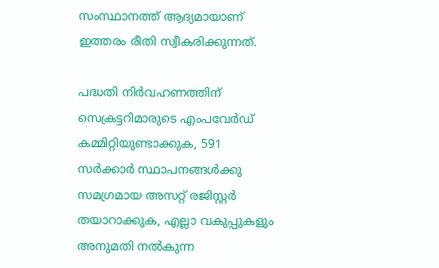സംസ്ഥാനത്ത് ആദ്യമായാണ് ഇത്തരം രീതി സ്വീകരിക്കുന്നത്.

പദ്ധതി നിർവഹണത്തിന് സെക്രട്ടറിമാരുടെ എംപവേർഡ് കമ്മിറ്റിയുണ്ടാക്കുക, 591 സർക്കാർ സ്ഥാപനങ്ങൾക്കു സമഗ്രമായ അസറ്റ് രജിസ്റ്റർ തയാറാക്കുക, എല്ലാ വകുപ്പുകളും അനുമതി നൽകുന്ന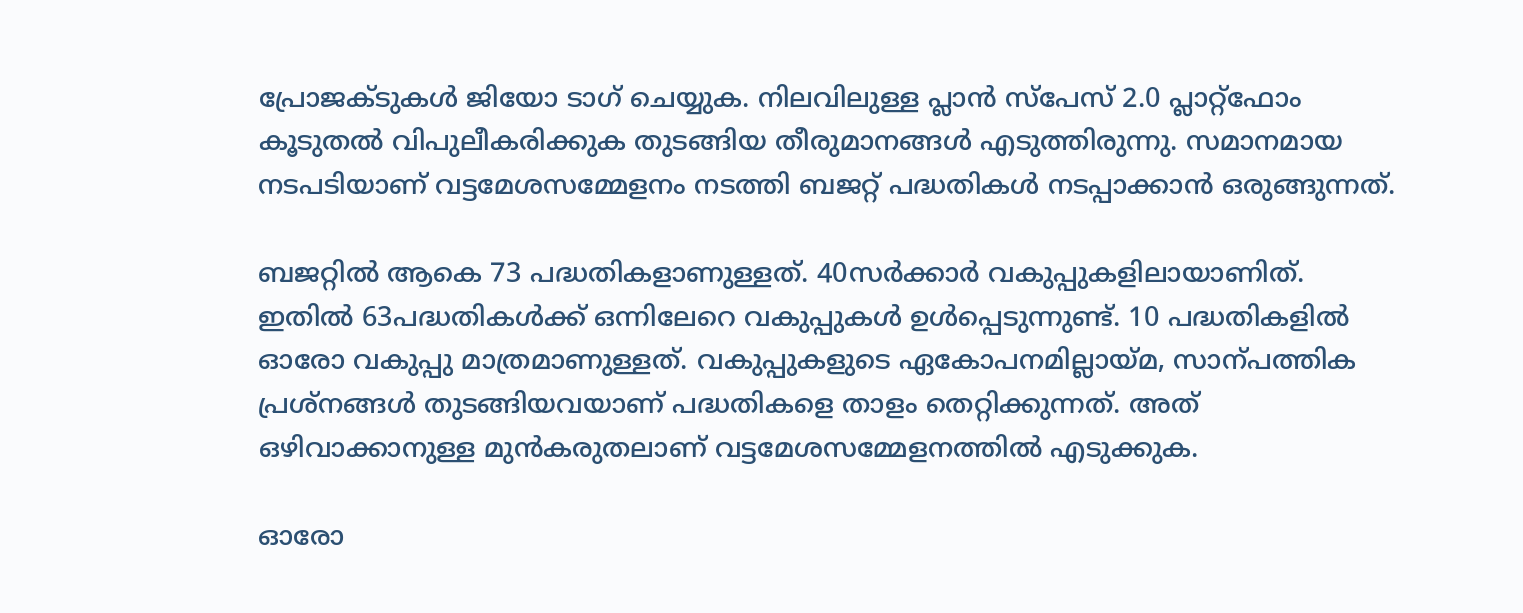പ്രോജക്ടുകൾ ജിയോ ടാഗ് ചെയ്യുക. നിലവിലുള്ള പ്ലാൻ സ്പേസ് 2.0 പ്ലാറ്റ്ഫോം കൂടുതൽ വിപുലീകരിക്കുക തുടങ്ങിയ തീരുമാനങ്ങൾ എടുത്തിരുന്നു. സമാനമായ നടപടിയാണ് വട്ടമേശസമ്മേളനം നടത്തി ബജറ്റ് പദ്ധതികൾ നടപ്പാക്കാൻ ഒരുങ്ങുന്നത്.

ബജറ്റിൽ ആകെ 73 പദ്ധതികളാണുള്ളത്. 40സർക്കാർ വകുപ്പുകളിലായാണിത്. ഇതിൽ 63പദ്ധതികൾക്ക് ഒന്നിലേറെ വകുപ്പുകൾ ഉൾപ്പെടുന്നുണ്ട്. 10 പദ്ധതികളിൽ ഓരോ വകുപ്പു മാത്രമാണുള്ളത്. വകുപ്പുകളുടെ ഏകോപനമില്ലായ്മ, സാന്പത്തിക പ്രശ്നങ്ങൾ തുടങ്ങിയവയാണ് പദ്ധതികളെ താളം തെറ്റിക്കുന്നത്. അത് ഒഴിവാക്കാനുള്ള മുൻകരുതലാണ് വട്ടമേശസമ്മേളനത്തിൽ എടുക്കുക.

ഓരോ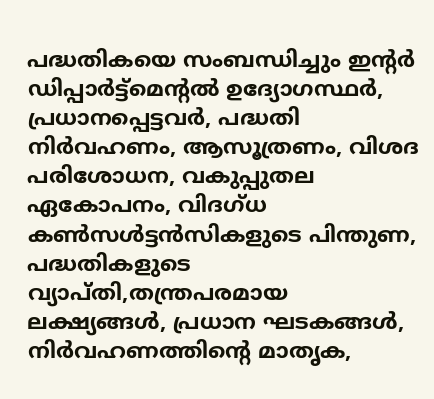പദ്ധതികയെ സംബന്ധിച്ചും ഇന്‍റർ ഡിപ്പാർട്ട്മെന്‍റൽ ഉദ്യോഗസ്ഥർ, പ്രധാനപ്പെട്ടവർ, പദ്ധതി നിർവഹണം, ആസൂത്രണം, വിശദ പരിശോധന, വകുപ്പുതല ഏകോപനം, വിദഗ്ധ കണ്‍സൾട്ടൻസികളുടെ പിന്തുണ, പദ്ധതികളുടെ വ്യാപ്തി,തന്ത്രപരമായ ലക്ഷ്യങ്ങൾ, പ്രധാന ഘടകങ്ങൾ, നിർവഹണത്തിന്‍റെ മാതൃക,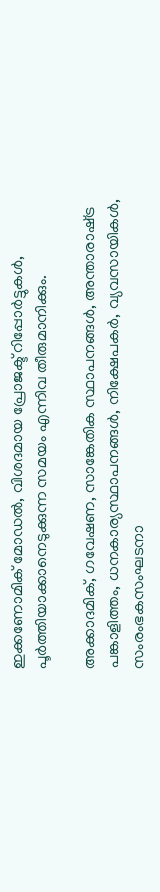ഇക്കണോമിക് മോഡൽ, വിശദമായ പ്രോജക്ട് റിപ്പോർട്ടുകൾ, പൂർത്തിയാക്കാനെടുക്കുന്ന സമയം എന്നിവ തീരുമാനിക്കും.

അക്കാദമിക്, ഗവേഷണ, സാങ്കേതിക സ്ഥാപനങ്ങൾ, അന്താരാഷ്‌ട്ര പങ്കാളിത്തം, ധനകാര്യസ്ഥാപനങ്ങൾ, നിക്ഷേപകർ, വ്യവസായികൾ, സംരംഭകസംഘടനാ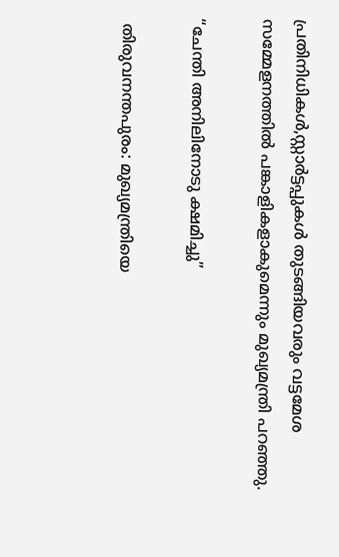പ്രതിനിധികൾ,സ്റ്റാർട്ടപ്പുകൾ തുടങ്ങിയവരും വട്ടമേശ സമ്മേളനത്തിൽ പങ്കാളികളാകുമെന്നും മുഖ്യമന്ത്രി പറഞ്ഞു.

“ചേന്തി അനിലിനോടു ക്ഷമിച്ചു”

 തിരുവനന്തപുരം: മുഖ്യമന്ത്രിയെ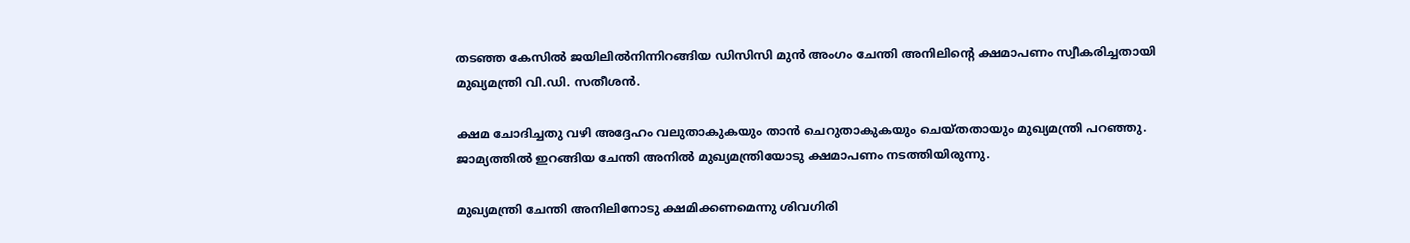തടഞ്ഞ കേസിൽ ജയിലിൽനിന്നിറങ്ങിയ ഡിസിസി മുൻ അംഗം ചേന്തി അനിലിന്‍റെ ക്ഷമാപണം സ്വീകരിച്ചതായി മുഖ്യമന്ത്രി വി.ഡി. സതീശൻ.

ക്ഷമ ചോദിച്ചതു വഴി അദ്ദേഹം വലുതാകുകയും താൻ ചെറുതാകുകയും ചെയ്തതായും മുഖ്യമന്ത്രി പറഞ്ഞു. ജാമ്യത്തിൽ ഇറങ്ങിയ ചേന്തി അനിൽ മുഖ്യമന്ത്രിയോടു ക്ഷമാപണം നടത്തിയിരുന്നു.

മുഖ്യമന്ത്രി ചേന്തി അനിലിനോടു ക്ഷമിക്കണമെന്നു ശിവഗിരി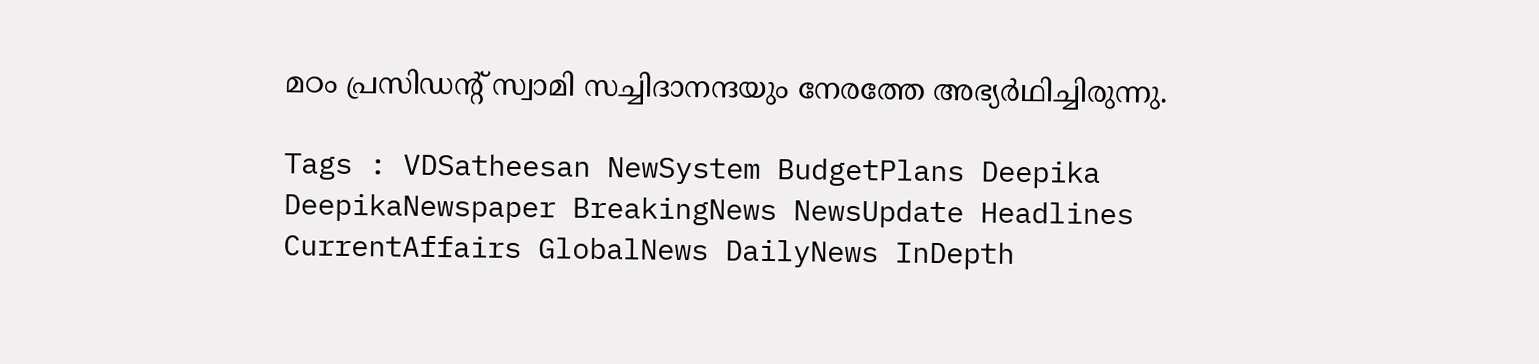മഠം പ്രസിഡന്‍റ് സ്വാമി സച്ചിദാനന്ദയും നേരത്തേ അഭ്യർഥിച്ചിരുന്നു.

Tags : VDSatheesan NewSystem BudgetPlans Deepika DeepikaNewspaper BreakingNews NewsUpdate Headlines CurrentAffairs GlobalNews DailyNews InDepth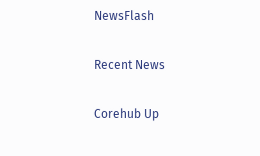NewsFlash

Recent News

Corehub Up